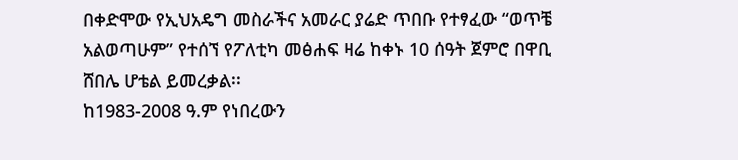በቀድሞው የኢህአዴግ መስራችና አመራር ያሬድ ጥበቡ የተፃፈው “ወጥቼ አልወጣሁም” የተሰኘ የፖለቲካ መፅሐፍ ዛሬ ከቀኑ 10 ሰዓት ጀምሮ በዋቢ ሸበሌ ሆቴል ይመረቃል፡፡
ከ1983-2008 ዓ.ም የነበረውን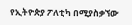የኢትዮጵያ ፖለቲካ በሚያስቃኘው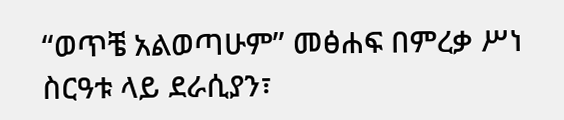“ወጥቼ አልወጣሁም” መፅሐፍ በምረቃ ሥነ ስርዓቱ ላይ ደራሲያን፣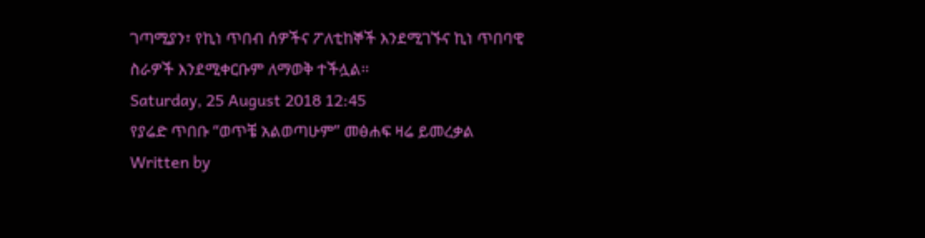ገጣሚያን፣ የኪነ ጥበብ ሰዎችና ፖለቲከኞች እንደሚገኙና ኪነ ጥበባዊ ስራዎች እንደሚቀርቡም ለማወቅ ተችሏል፡፡
Saturday, 25 August 2018 12:45
የያሬድ ጥበቡ “ወጥቼ አልወጣሁም” መፅሐፍ ዛሬ ይመረቃል
Written by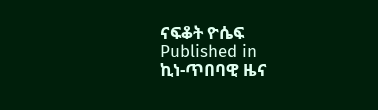ናፍቆት ዮሴፍ
Published in
ኪነ-ጥበባዊ ዜና